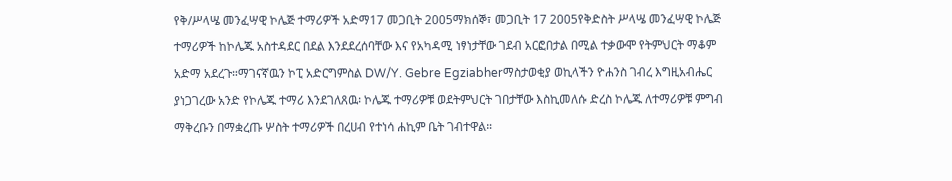የቅ/ሥላሤ መንፈሣዊ ኮሌጅ ተማሪዎች አድማ17 መጋቢት 2005ማክሰኞ፣ መጋቢት 17 2005የቅድስት ሥላሤ መንፈሣዊ ኮሌጅ ተማሪዎች ከኮሌጁ አስተዳደር በደል እንደደረሰባቸው እና የአካዳሚ ነፃነታቸው ገደብ አርፎበታል በሚል ተቃውሞ የትምህርት ማቆም አድማ አደረጉ።ማገናኛዉን ኮፒ አድርግምስል DW/Y. Gebre Egziabherማስታወቂያ ወኪላችን ዮሐንስ ገብረ እግዚአብሔር ያነጋገረው አንድ የኮሌጁ ተማሪ እንደገለጸዉ፡ ኮሌጁ ተማሪዎቹ ወደትምህርት ገበታቸው እስኪመለሱ ድረስ ኮሌጁ ለተማሪዎቹ ምግብ ማቅረቡን በማቋረጡ ሦስት ተማሪዎች በረሀብ የተነሳ ሐኪም ቤት ገብተዋል።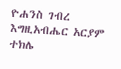ዮሐንስ ገብረ እግዚአብሔር አርያም ተክሌ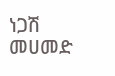ነጋሽ መሀመድ